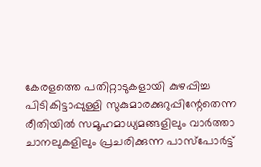കേരളത്തെ പതിറ്റാടുകളായി കുഴപ്പിച്ച പിടികിട്ടാപ്പുള്ളി സുകുമാരക്കുറുപ്പിന്റേതെന്ന രീതിയിൽ സമൂഹമാധ്യമങ്ങളിലും വാർത്താ ചാനലുകളിലും പ്രചരിക്കുന്ന പാസ്പോർട്ട്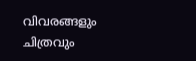വിവരങ്ങളും ചിത്രവും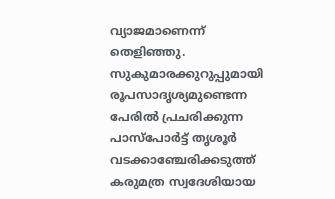വ്യാജമാണെന്ന് തെളിഞ്ഞു. സുകുമാരക്കുറുപ്പുമായി രൂപസാദൃശ്യമുണ്ടെന്ന പേരിൽ പ്രചരിക്കുന്ന പാസ്പോർട്ട് തൃശൂർ വടക്കാഞ്ചേരിക്കടുത്ത് കരുമത്ര സ്വദേശിയായ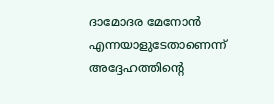ദാമോദര മേനോൻ എന്നയാളുടേതാണെന്ന് അദ്ദേഹത്തിന്റെ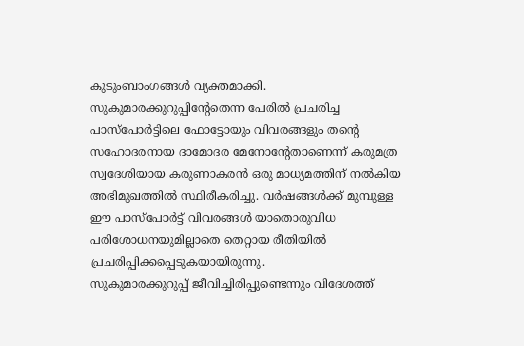കുടുംബാംഗങ്ങൾ വ്യക്തമാക്കി.
സുകുമാരക്കുറുപ്പിന്റേതെന്ന പേരിൽ പ്രചരിച്ച പാസ്പോർട്ടിലെ ഫോട്ടോയും വിവരങ്ങളും തന്റെ സഹോദരനായ ദാമോദര മേനോന്റേതാണെന്ന് കരുമത്ര സ്വദേശിയായ കരുണാകരൻ ഒരു മാധ്യമത്തിന് നൽകിയ അഭിമുഖത്തിൽ സ്ഥിരീകരിച്ചു. വർഷങ്ങൾക്ക് മുമ്പുള്ള ഈ പാസ്പോർട്ട് വിവരങ്ങൾ യാതൊരുവിധ പരിശോധനയുമില്ലാതെ തെറ്റായ രീതിയിൽ പ്രചരിപ്പിക്കപ്പെടുകയായിരുന്നു.
സുകുമാരക്കുറുപ്പ് ജീവിച്ചിരിപ്പുണ്ടെന്നും വിദേശത്ത്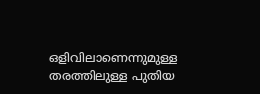ഒളിവിലാണെന്നുമുള്ള തരത്തിലുള്ള പുതിയ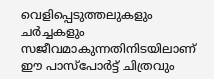വെളിപ്പെടുത്തലുകളും ചർച്ചകളും സജീവമാകുന്നതിനിടയിലാണ് ഈ പാസ്പോർട്ട് ചിത്രവും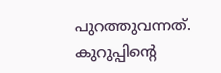പുറത്തുവന്നത്. കുറുപ്പിന്റെ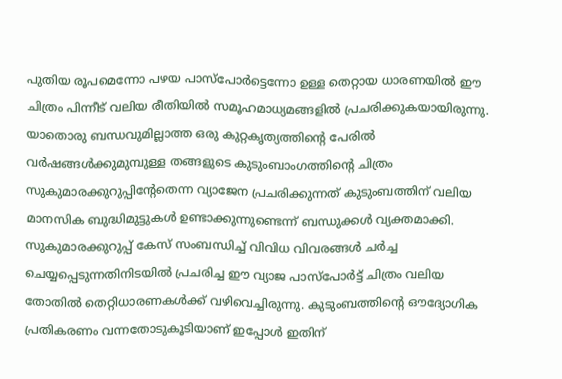പുതിയ രൂപമെന്നോ പഴയ പാസ്പോർട്ടെന്നോ ഉള്ള തെറ്റായ ധാരണയിൽ ഈ ചിത്രം പിന്നീട് വലിയ രീതിയിൽ സമൂഹമാധ്യമങ്ങളിൽ പ്രചരിക്കുകയായിരുന്നു.
യാതൊരു ബന്ധവുമില്ലാത്ത ഒരു കുറ്റകൃത്യത്തിന്റെ പേരിൽ വർഷങ്ങൾക്കുമുമ്പുള്ള തങ്ങളുടെ കുടുംബാംഗത്തിന്റെ ചിത്രം സുകുമാരക്കുറുപ്പിന്റേതെന്ന വ്യാജേന പ്രചരിക്കുന്നത് കുടുംബത്തിന് വലിയ മാനസിക ബുദ്ധിമുട്ടുകൾ ഉണ്ടാക്കുന്നുണ്ടെന്ന് ബന്ധുക്കൾ വ്യക്തമാക്കി. സുകുമാരക്കുറുപ്പ് കേസ് സംബന്ധിച്ച് വിവിധ വിവരങ്ങൾ ചർച്ച ചെയ്യപ്പെടുന്നതിനിടയിൽ പ്രചരിച്ച ഈ വ്യാജ പാസ്പോർട്ട് ചിത്രം വലിയ തോതിൽ തെറ്റിധാരണകൾക്ക് വഴിവെച്ചിരുന്നു. കുടുംബത്തിന്റെ ഔദ്യോഗിക പ്രതികരണം വന്നതോടുകൂടിയാണ് ഇപ്പോൾ ഇതിന്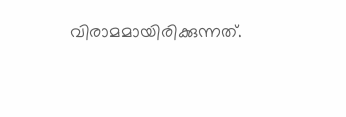വിരാമമായിരിക്കുന്നത്.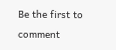Be the first to comment